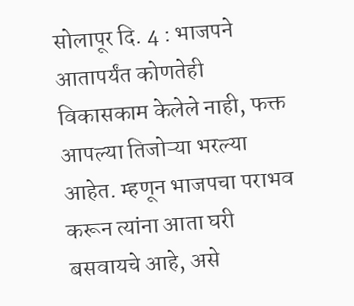सोलापूर दि. 4 : भाजपने आतापर्यंत कोणतेही विकासकाम केलेले नाही, फक्त आपल्या तिजोऱ्या भरल्या आहेत. म्हणून भाजपचा पराभव करून त्यांना आता घरी बसवायचे आहे, असे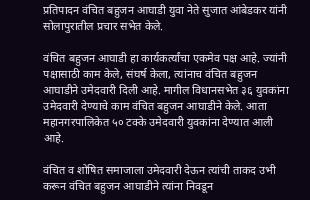प्रतिपादन वंचित बहुजन आघाडी युवा नेते सुजात आंबेडकर यांनी सोलापुरातील प्रचार सभेत केले.

वंचित बहुजन आघाडी हा कार्यकर्त्यांचा एकमेव पक्ष आहे. ज्यांनी पक्षासाठी काम केले, संघर्ष केला, त्यांनाच वंचित बहुजन आघाडीने उमेदवारी दिली आहे. मागील विधानसभेत ३६ युवकांना उमेदवारी देण्याचे काम वंचित बहुजन आघाडीने केले. आता महानगरपालिकेत ५० टक्के उमेदवारी युवकांना देण्यात आली आहे.

वंचित व शोषित समाजाला उमेदवारी देऊन त्यांची ताकद उभी करून वंचित बहुजन आघाडीने त्यांना निवडून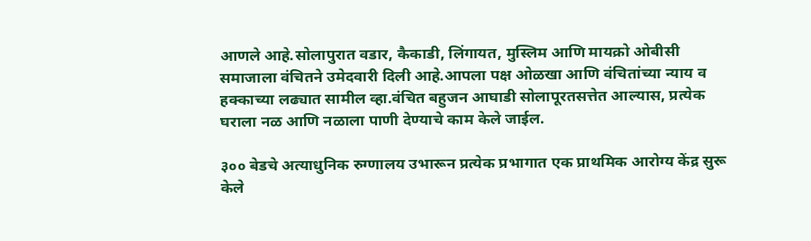आणले आहे.सोलापुरात वडार, कैकाडी, लिंगायत, मुस्लिम आणि मायक्रो ओबीसी समाजाला वंचितने उमेदवारी दिली आहे.आपला पक्ष ओळखा आणि वंचितांच्या न्याय व हक्काच्या लढ्यात सामील व्हा.वंचित बहुजन आघाडी सोलापूरतसत्तेत आल्यास, प्रत्येक घराला नळ आणि नळाला पाणी देण्याचे काम केले जाईल.

३०० बेडचे अत्याधुनिक रुग्णालय उभारून प्रत्येक प्रभागात एक प्राथमिक आरोग्य केंद्र सुरू केले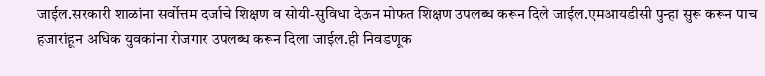जाईल.सरकारी शाळांना सर्वोत्तम दर्जाचे शिक्षण व सोयी-सुविधा देऊन मोफत शिक्षण उपलब्ध करून दिले जाईल.एमआयडीसी पुन्हा सुरू करून पाच हजारांहून अधिक युवकांना रोजगार उपलब्ध करून दिला जाईल.ही निवडणूक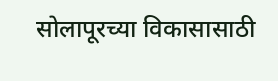सोलापूरच्या विकासासाठी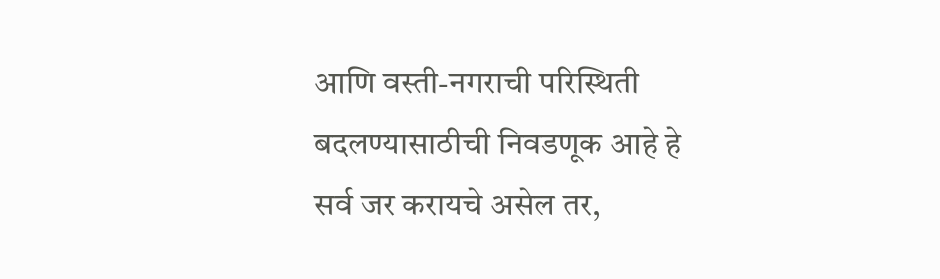आणि वस्ती-नगराची परिस्थिती बदलण्यासाठीची निवडणूक आहे हे सर्व जर करायचे असेल तर,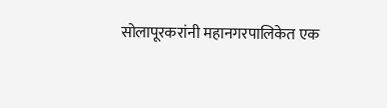सोलापूरकरांनी महानगरपालिकेत एक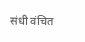संधी वंचित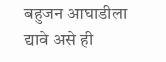बहुजन आघाडीला द्यावे असे ही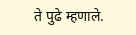ते पुढे म्हणाले.